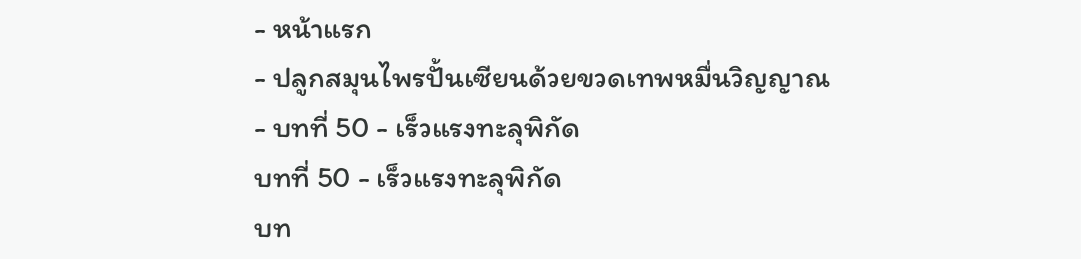- หน้าแรก
- ปลูกสมุนไพรปั้นเซียนด้วยขวดเทพหมื่นวิญญาณ
- บทที่ 50 - เร็วแรงทะลุพิกัด
บทที่ 50 - เร็วแรงทะลุพิกัด
บท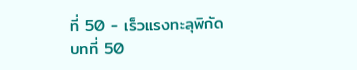ที่ 50 - เร็วแรงทะลุพิกัด
บทที่ 50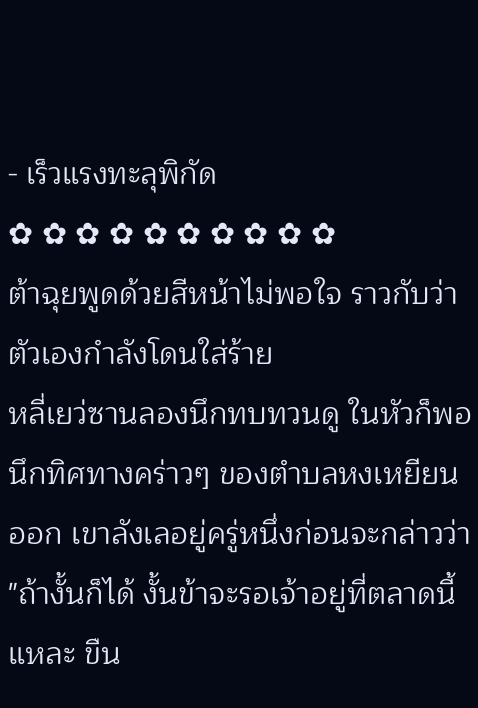- เร็วแรงทะลุพิกัด
✿ ✿ ✿ ✿ ✿ ✿ ✿ ✿ ✿ ✿
ต้าฉุยพูดด้วยสีหน้าไม่พอใจ ราวกับว่าตัวเองกำลังโดนใส่ร้าย
หลี่เยว่ซานลองนึกทบทวนดู ในหัวก็พอนึกทิศทางคร่าวๆ ของตำบลหงเหยียนออก เขาลังเลอยู่ครู่หนึ่งก่อนจะกล่าวว่า
"ถ้างั้นก็ได้ งั้นข้าจะรอเจ้าอยู่ที่ตลาดนี้แหละ ขืน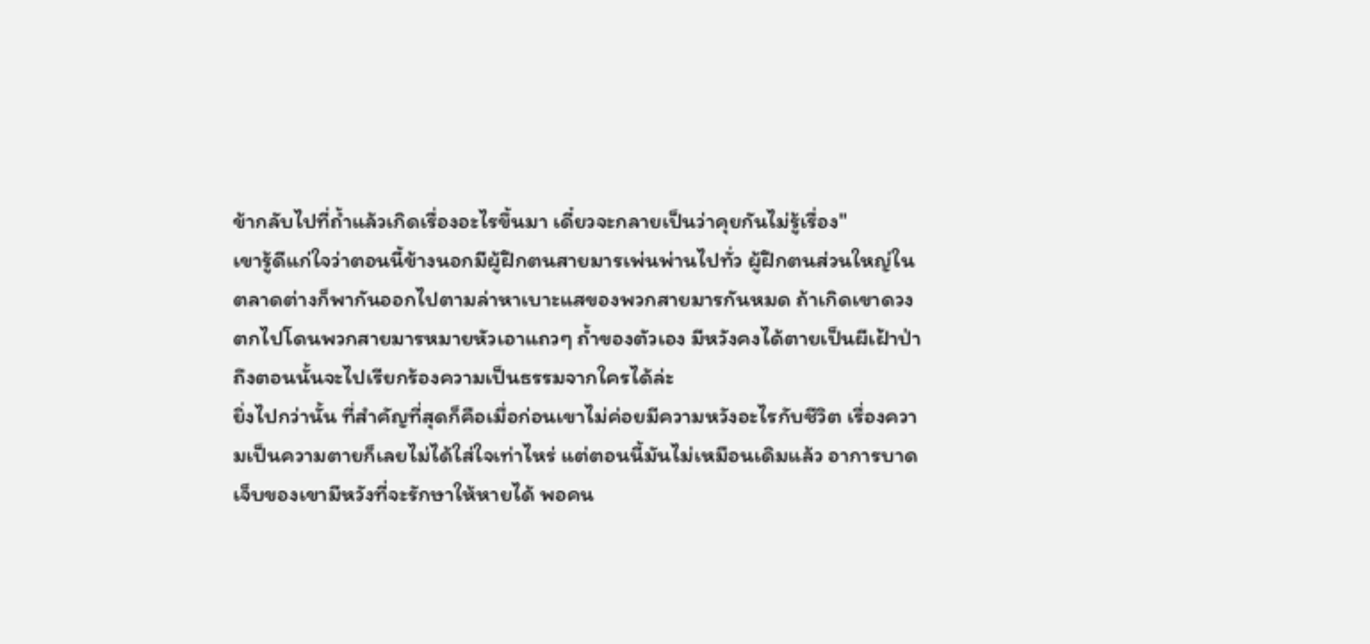ข้ากลับไปที่ถ้ำแล้วเกิดเรื่องอะไรขึ้นมา เดี๋ยวจะกลายเป็นว่าคุยกันไม่รู้เรื่อง"
เขารู้ดีแก่ใจว่าตอนนี้ข้างนอกมีผู้ฝึกตนสายมารเพ่นพ่านไปทั่ว ผู้ฝึกตนส่วนใหญ่ในตลาดต่างก็พากันออกไปตามล่าหาเบาะแสของพวกสายมารกันหมด ถ้าเกิดเขาดวงตกไปโดนพวกสายมารหมายหัวเอาแถวๆ ถ้ำของตัวเอง มีหวังคงได้ตายเป็นผีเฝ้าป่า ถึงตอนนั้นจะไปเรียกร้องความเป็นธรรมจากใครได้ล่ะ
ยิ่งไปกว่านั้น ที่สำคัญที่สุดก็คือเมื่อก่อนเขาไม่ค่อยมีความหวังอะไรกับชีวิต เรื่องความเป็นความตายก็เลยไม่ได้ใส่ใจเท่าไหร่ แต่ตอนนี้มันไม่เหมือนเดิมแล้ว อาการบาดเจ็บของเขามีหวังที่จะรักษาให้หายได้ พอคน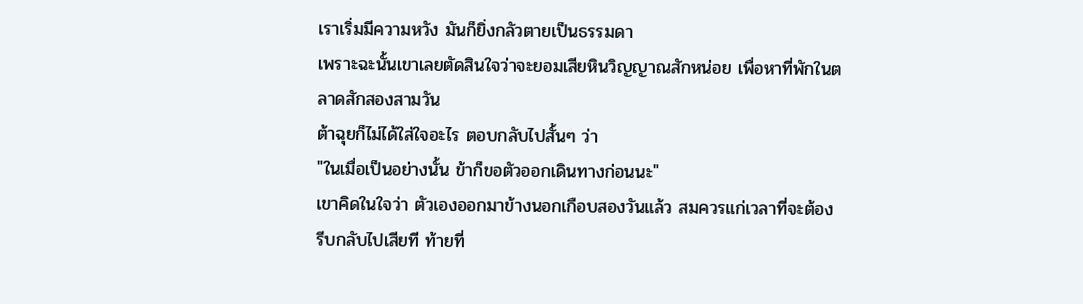เราเริ่มมีความหวัง มันก็ยิ่งกลัวตายเป็นธรรมดา
เพราะฉะนั้นเขาเลยตัดสินใจว่าจะยอมเสียหินวิญญาณสักหน่อย เพื่อหาที่พักในตลาดสักสองสามวัน
ต้าฉุยก็ไม่ได้ใส่ใจอะไร ตอบกลับไปสั้นๆ ว่า
"ในเมื่อเป็นอย่างนั้น ข้าก็ขอตัวออกเดินทางก่อนนะ"
เขาคิดในใจว่า ตัวเองออกมาข้างนอกเกือบสองวันแล้ว สมควรแก่เวลาที่จะต้องรีบกลับไปเสียที ท้ายที่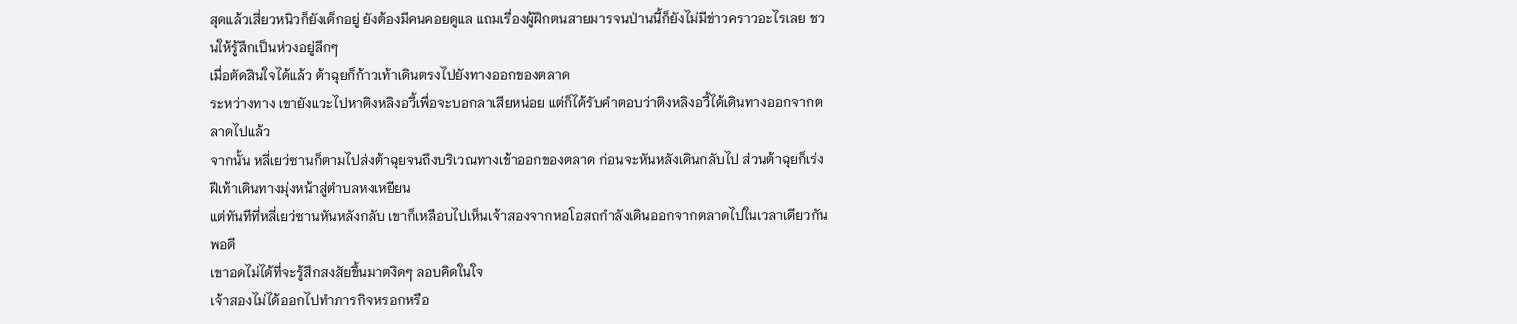สุดแล้วเสี่ยวหนิวก็ยังเด็กอยู่ ยังต้องมีคนคอยดูแล แถมเรื่องผู้ฝึกตนสายมารจนป่านนี้ก็ยังไม่มีข่าวคราวอะไรเลย ชวนให้รู้สึกเป็นห่วงอยู่ลึกๆ
เมื่อตัดสินใจได้แล้ว ต้าฉุยก็ก้าวเท้าเดินตรงไปยังทางออกของตลาด
ระหว่างทาง เขายังแวะไปหาติงหลิงอวี้เพื่อจะบอกลาเสียหน่อย แต่ก็ได้รับคำตอบว่าติงหลิงอวี้ได้เดินทางออกจากตลาดไปแล้ว
จากนั้น หลี่เยว่ซานก็ตามไปส่งต้าฉุยจนถึงบริเวณทางเข้าออกของตลาด ก่อนจะหันหลังเดินกลับไป ส่วนต้าฉุยก็เร่งฝีเท้าเดินทางมุ่งหน้าสู่ตำบลหงเหยียน
แต่ทันทีที่หลี่เยว่ซานหันหลังกลับ เขาก็เหลือบไปเห็นเจ้าสองจากหอโอสถกำลังเดินออกจากตลาดไปในเวลาเดียวกันพอดี
เขาอดไม่ได้ที่จะรู้สึกสงสัยขึ้นมาตงิดๆ ลอบคิดในใจ
เจ้าสองไม่ได้ออกไปทำภารกิจหรอกหรือ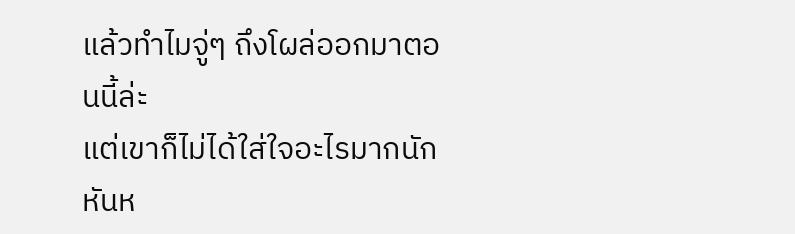แล้วทำไมจู่ๆ ถึงโผล่ออกมาตอนนี้ล่ะ
แต่เขาก็ไม่ได้ใส่ใจอะไรมากนัก หันห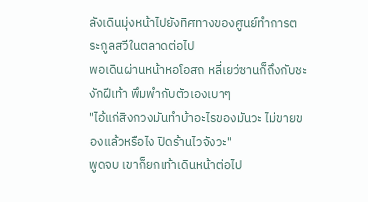ลังเดินมุ่งหน้าไปยังทิศทางของศูนย์ทำการตระกูลสวีในตลาดต่อไป
พอเดินผ่านหน้าหอโอสถ หลี่เยว่ซานก็ถึงกับชะงักฝีเท้า พึมพำกับตัวเองเบาๆ
"ไอ้แก่สิงกวงมันทำบ้าอะไรของมันวะ ไม่ขายของแล้วหรือไง ปิดร้านไวจังวะ"
พูดจบ เขาก็ยกเท้าเดินหน้าต่อไป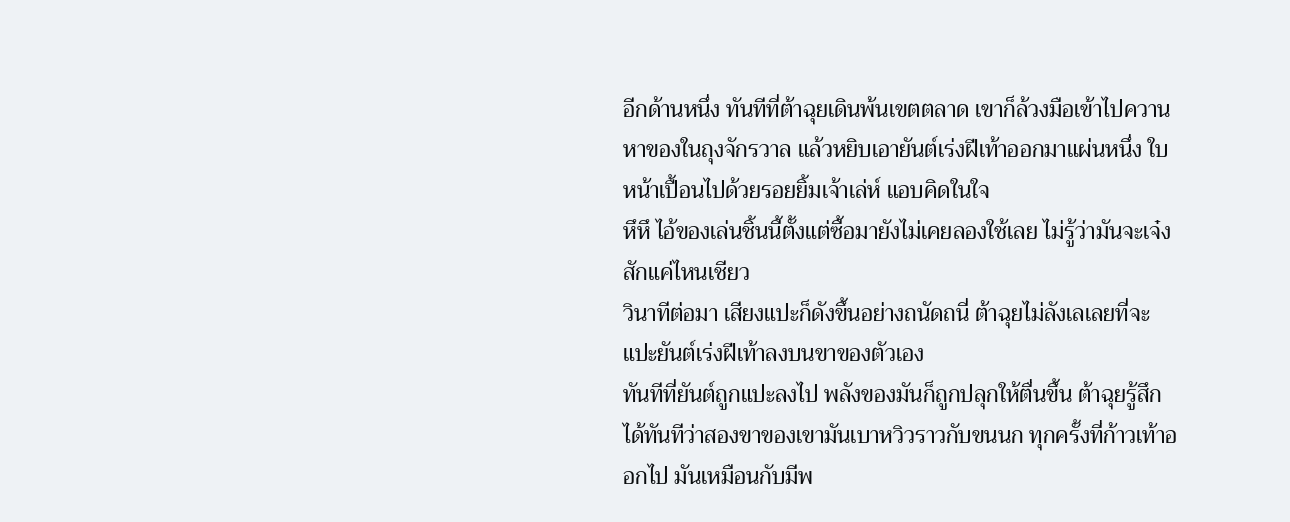อีกด้านหนึ่ง ทันทีที่ต้าฉุยเดินพ้นเขตตลาด เขาก็ล้วงมือเข้าไปควานหาของในถุงจักรวาล แล้วหยิบเอายันต์เร่งฝีเท้าออกมาแผ่นหนึ่ง ใบหน้าเปื้อนไปด้วยรอยยิ้มเจ้าเล่ห์ แอบคิดในใจ
หึหึ ไอ้ของเล่นชิ้นนี้ตั้งแต่ซื้อมายังไม่เคยลองใช้เลย ไม่รู้ว่ามันจะเจ๋งสักแค่ไหนเชียว
วินาทีต่อมา เสียงแปะก็ดังขึ้นอย่างถนัดถนี่ ต้าฉุยไม่ลังเลเลยที่จะแปะยันต์เร่งฝีเท้าลงบนขาของตัวเอง
ทันทีที่ยันต์ถูกแปะลงไป พลังของมันก็ถูกปลุกให้ตื่นขึ้น ต้าฉุยรู้สึกได้ทันทีว่าสองขาของเขามันเบาหวิวราวกับขนนก ทุกครั้งที่ก้าวเท้าออกไป มันเหมือนกับมีพ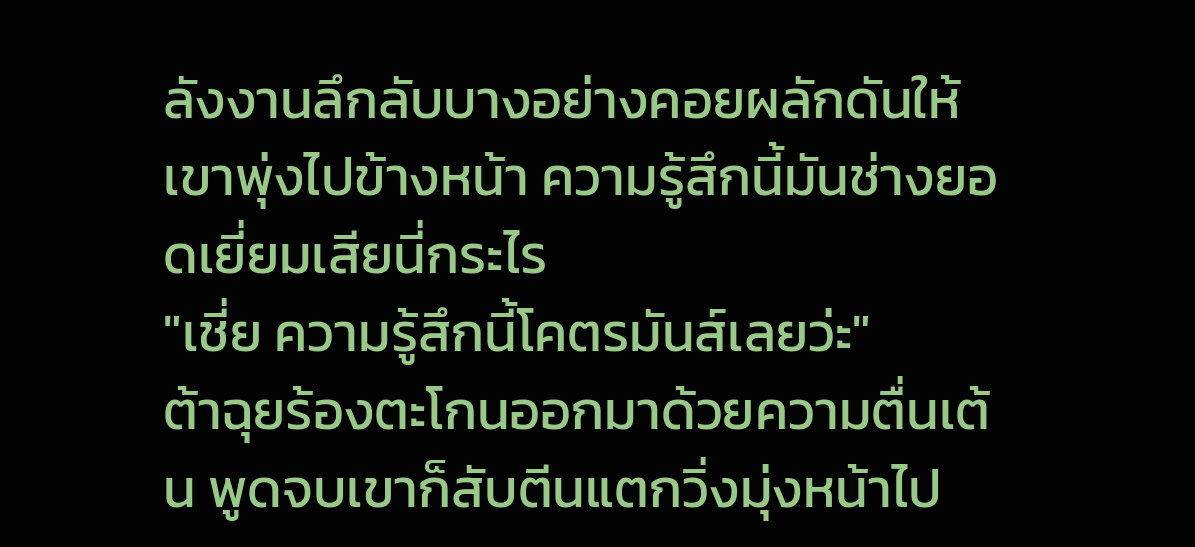ลังงานลึกลับบางอย่างคอยผลักดันให้เขาพุ่งไปข้างหน้า ความรู้สึกนี้มันช่างยอดเยี่ยมเสียนี่กระไร
"เชี่ย ความรู้สึกนี้โคตรมันส์เลยว่ะ"
ต้าฉุยร้องตะโกนออกมาด้วยความตื่นเต้น พูดจบเขาก็สับตีนแตกวิ่งมุ่งหน้าไป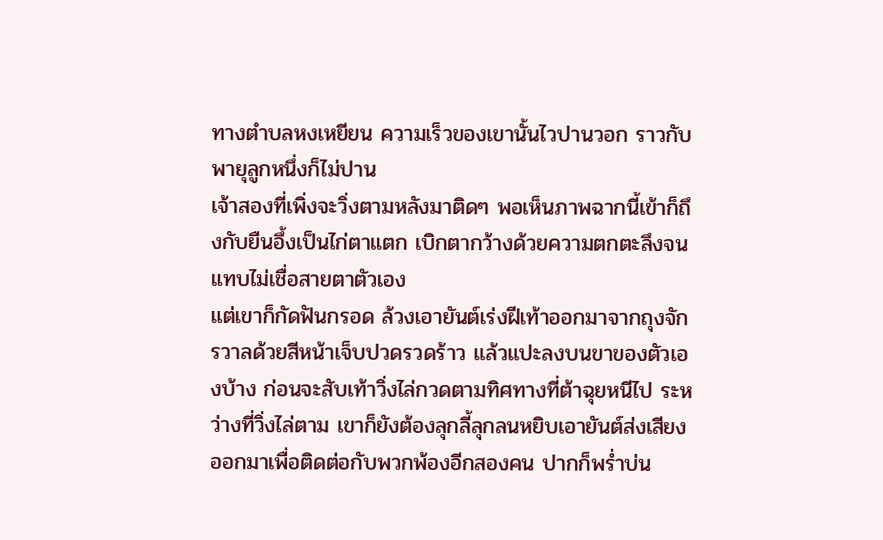ทางตำบลหงเหยียน ความเร็วของเขานั้นไวปานวอก ราวกับพายุลูกหนึ่งก็ไม่ปาน
เจ้าสองที่เพิ่งจะวิ่งตามหลังมาติดๆ พอเห็นภาพฉากนี้เข้าก็ถึงกับยืนอึ้งเป็นไก่ตาแตก เบิกตากว้างด้วยความตกตะลึงจนแทบไม่เชื่อสายตาตัวเอง
แต่เขาก็กัดฟันกรอด ล้วงเอายันต์เร่งฝีเท้าออกมาจากถุงจักรวาลด้วยสีหน้าเจ็บปวดรวดร้าว แล้วแปะลงบนขาของตัวเองบ้าง ก่อนจะสับเท้าวิ่งไล่กวดตามทิศทางที่ต้าฉุยหนีไป ระหว่างที่วิ่งไล่ตาม เขาก็ยังต้องลุกลี้ลุกลนหยิบเอายันต์ส่งเสียงออกมาเพื่อติดต่อกับพวกพ้องอีกสองคน ปากก็พร่ำบ่น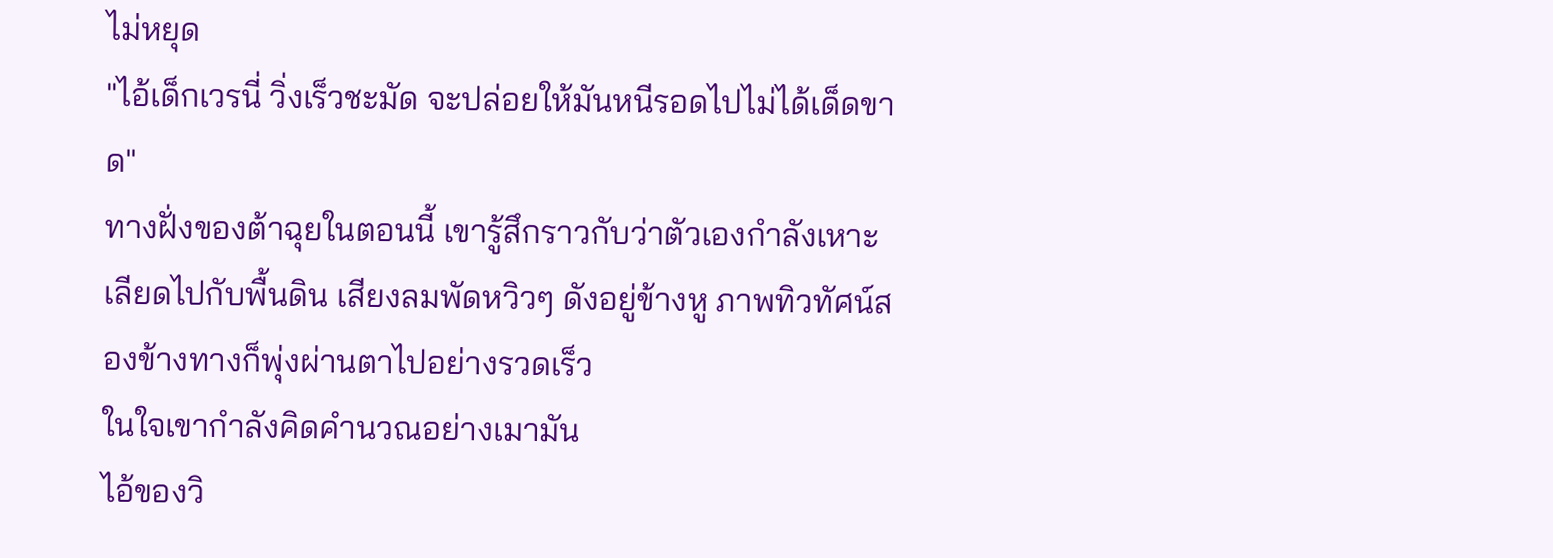ไม่หยุด
"ไอ้เด็กเวรนี่ วิ่งเร็วชะมัด จะปล่อยให้มันหนีรอดไปไม่ได้เด็ดขาด"
ทางฝั่งของต้าฉุยในตอนนี้ เขารู้สึกราวกับว่าตัวเองกำลังเหาะเลียดไปกับพื้นดิน เสียงลมพัดหวิวๆ ดังอยู่ข้างหู ภาพทิวทัศน์สองข้างทางก็พุ่งผ่านตาไปอย่างรวดเร็ว
ในใจเขากำลังคิดคำนวณอย่างเมามัน
ไอ้ของวิ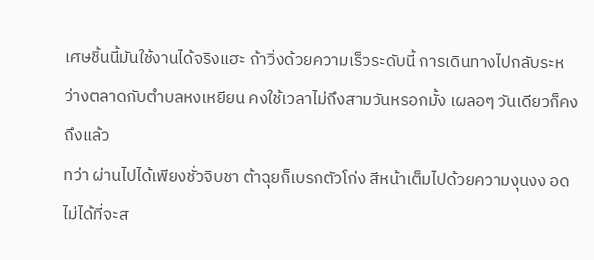เศษชิ้นนี้มันใช้งานได้จริงแฮะ ถ้าวิ่งด้วยความเร็วระดับนี้ การเดินทางไปกลับระหว่างตลาดกับตำบลหงเหยียน คงใช้เวลาไม่ถึงสามวันหรอกมั้ง เผลอๆ วันเดียวก็คงถึงแล้ว
ทว่า ผ่านไปได้เพียงชั่วจิบชา ต้าฉุยก็เบรกตัวโก่ง สีหน้าเต็มไปด้วยความงุนงง อดไม่ได้ที่จะส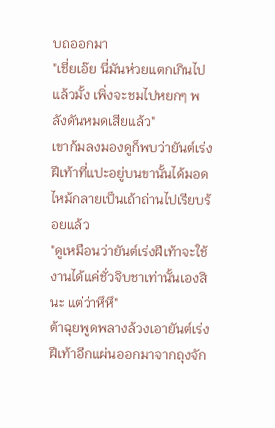บถออกมา
"เชี่ยเอ๊ย นี่มันห่วยแตกเกินไปแล้วมั้ง เพิ่งจะชมไปหยกๆ พลังดันหมดเสียแล้ว"
เขาก้มลงมองดูก็พบว่ายันต์เร่งฝีเท้าที่แปะอยู่บนขานั้นได้มอดไหม้กลายเป็นเถ้าถ่านไปเรียบร้อยแล้ว
"ดูเหมือนว่ายันต์เร่งฝีเท้าจะใช้งานได้แค่ชั่วจิบชาเท่านั้นเองสินะ แต่ว่าหึหึ"
ต้าฉุยพูดพลางล้วงเอายันต์เร่งฝีเท้าอีกแผ่นออกมาจากถุงจัก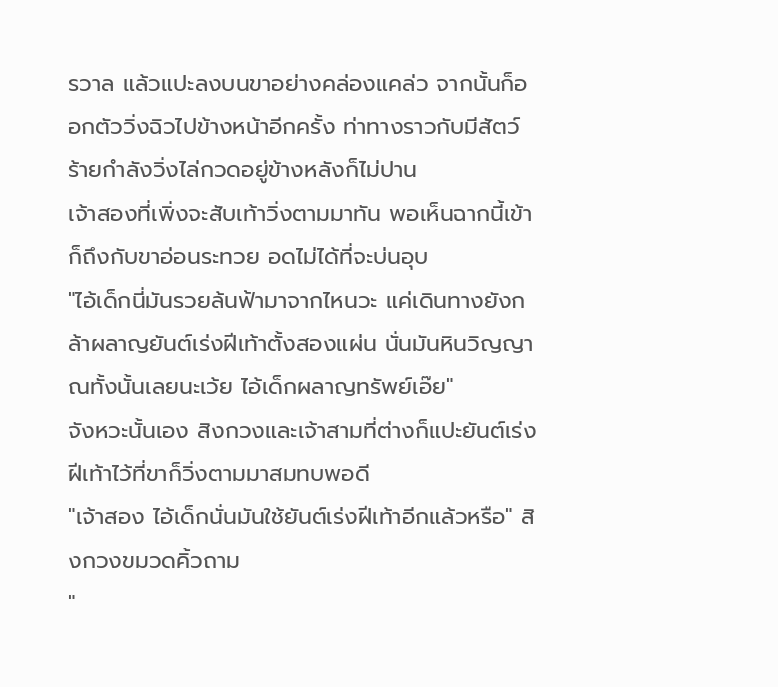รวาล แล้วแปะลงบนขาอย่างคล่องแคล่ว จากนั้นก็ออกตัววิ่งฉิวไปข้างหน้าอีกครั้ง ท่าทางราวกับมีสัตว์ร้ายกำลังวิ่งไล่กวดอยู่ข้างหลังก็ไม่ปาน
เจ้าสองที่เพิ่งจะสับเท้าวิ่งตามมาทัน พอเห็นฉากนี้เข้าก็ถึงกับขาอ่อนระทวย อดไม่ได้ที่จะบ่นอุบ
"ไอ้เด็กนี่มันรวยล้นฟ้ามาจากไหนวะ แค่เดินทางยังกล้าผลาญยันต์เร่งฝีเท้าตั้งสองแผ่น นั่นมันหินวิญญาณทั้งนั้นเลยนะเว้ย ไอ้เด็กผลาญทรัพย์เอ๊ย"
จังหวะนั้นเอง สิงกวงและเจ้าสามที่ต่างก็แปะยันต์เร่งฝีเท้าไว้ที่ขาก็วิ่งตามมาสมทบพอดี
"เจ้าสอง ไอ้เด็กนั่นมันใช้ยันต์เร่งฝีเท้าอีกแล้วหรือ" สิงกวงขมวดคิ้วถาม
"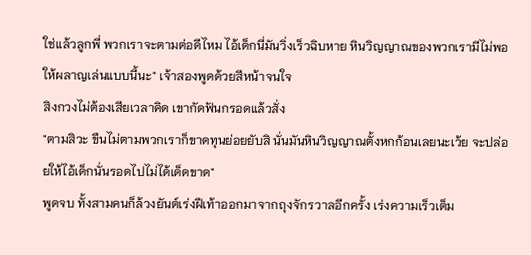ใช่แล้วลูกพี่ พวกเราจะตามต่อดีไหม ไอ้เด็กนี่มันวิ่งเร็วฉิบหาย หินวิญญาณของพวกเรามีไม่พอให้ผลาญเล่นแบบนี้นะ" เจ้าสองพูดด้วยสีหน้าจนใจ
สิงกวงไม่ต้องเสียเวลาคิด เขากัดฟันกรอดแล้วสั่ง
"ตามสิวะ ขืนไม่ตามพวกเราก็ขาดทุนย่อยยับสิ นั่นมันหินวิญญาณตั้งหกก้อนเลยนะเว้ย จะปล่อยให้ไอ้เด็กนั่นรอดไปไม่ได้เด็ดขาด"
พูดจบ ทั้งสามคนก็ล้วงยันต์เร่งฝีเท้าออกมาจากถุงจักรวาลอีกครั้ง เร่งความเร็วเต็ม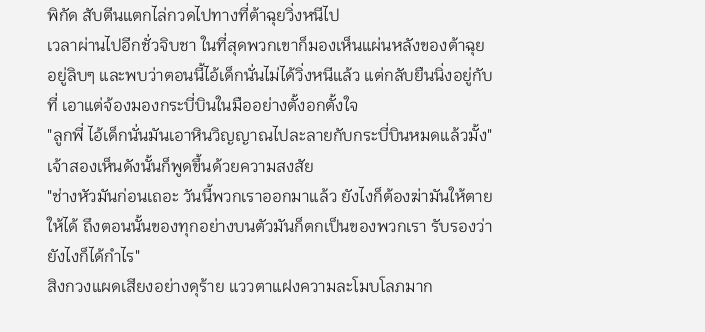พิกัด สับตีนแตกไล่กวดไปทางที่ต้าฉุยวิ่งหนีไป
เวลาผ่านไปอีกชั่วจิบชา ในที่สุดพวกเขาก็มองเห็นแผ่นหลังของต้าฉุยอยู่ลิบๆ และพบว่าตอนนี้ไอ้เด็กนั่นไม่ได้วิ่งหนีแล้ว แต่กลับยืนนิ่งอยู่กับที่ เอาแต่จ้องมองกระบี่บินในมืออย่างตั้งอกตั้งใจ
"ลูกพี่ ไอ้เด็กนั่นมันเอาหินวิญญาณไปละลายกับกระบี่บินหมดแล้วมั้ง" เจ้าสองเห็นดังนั้นก็พูดขึ้นด้วยความสงสัย
"ช่างหัวมันก่อนเถอะ วันนี้พวกเราออกมาแล้ว ยังไงก็ต้องฆ่ามันให้ตายให้ได้ ถึงตอนนั้นของทุกอย่างบนตัวมันก็ตกเป็นของพวกเรา รับรองว่ายังไงก็ได้กำไร"
สิงกวงแผดเสียงอย่างดุร้าย แววตาแฝงความละโมบโลภมาก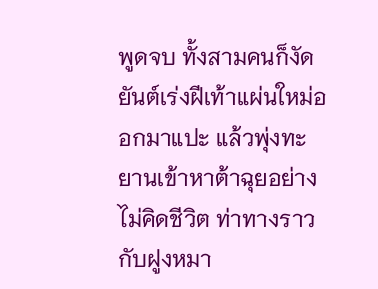พูดจบ ทั้งสามคนก็งัดยันต์เร่งฝีเท้าแผ่นใหม่ออกมาแปะ แล้วพุ่งทะยานเข้าหาต้าฉุยอย่างไม่คิดชีวิต ท่าทางราวกับฝูงหมา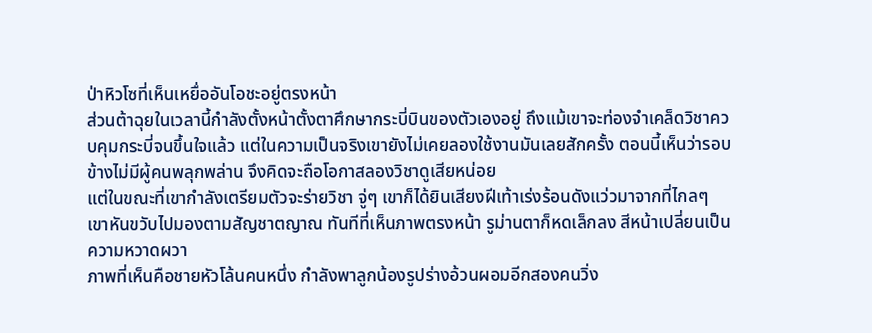ป่าหิวโซที่เห็นเหยื่ออันโอชะอยู่ตรงหน้า
ส่วนต้าฉุยในเวลานี้กำลังตั้งหน้าตั้งตาศึกษากระบี่บินของตัวเองอยู่ ถึงแม้เขาจะท่องจำเคล็ดวิชาควบคุมกระบี่จนขึ้นใจแล้ว แต่ในความเป็นจริงเขายังไม่เคยลองใช้งานมันเลยสักครั้ง ตอนนี้เห็นว่ารอบข้างไม่มีผู้คนพลุกพล่าน จึงคิดจะถือโอกาสลองวิชาดูเสียหน่อย
แต่ในขณะที่เขากำลังเตรียมตัวจะร่ายวิชา จู่ๆ เขาก็ได้ยินเสียงฝีเท้าเร่งร้อนดังแว่วมาจากที่ไกลๆ
เขาหันขวับไปมองตามสัญชาตญาณ ทันทีที่เห็นภาพตรงหน้า รูม่านตาก็หดเล็กลง สีหน้าเปลี่ยนเป็นความหวาดผวา
ภาพที่เห็นคือชายหัวโล้นคนหนึ่ง กำลังพาลูกน้องรูปร่างอ้วนผอมอีกสองคนวิ่ง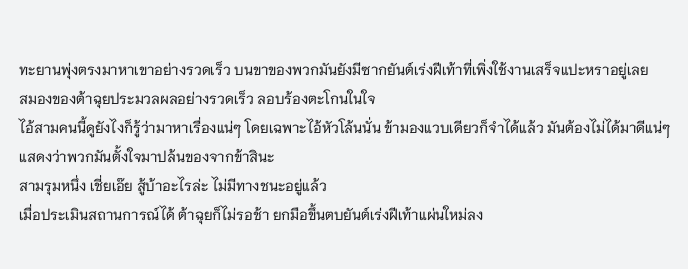ทะยานพุ่งตรงมาหาเขาอย่างรวดเร็ว บนขาของพวกมันยังมีซากยันต์เร่งฝีเท้าที่เพิ่งใช้งานเสร็จแปะหราอยู่เลย
สมองของต้าฉุยประมวลผลอย่างรวดเร็ว ลอบร้องตะโกนในใจ
ไอ้สามคนนี้ดูยังไงก็รู้ว่ามาหาเรื่องแน่ๆ โดยเฉพาะไอ้หัวโล้นนั่น ข้ามองแวบเดียวก็จำได้แล้ว มันต้องไม่ได้มาดีแน่ๆ
แสดงว่าพวกมันตั้งใจมาปล้นของจากข้าสินะ
สามรุมหนึ่ง เชี่ยเอ๊ย สู้บ้าอะไรล่ะ ไม่มีทางชนะอยู่แล้ว
เมื่อประเมินสถานการณ์ได้ ต้าฉุยก็ไม่รอช้า ยกมือขึ้นตบยันต์เร่งฝีเท้าแผ่นใหม่ลง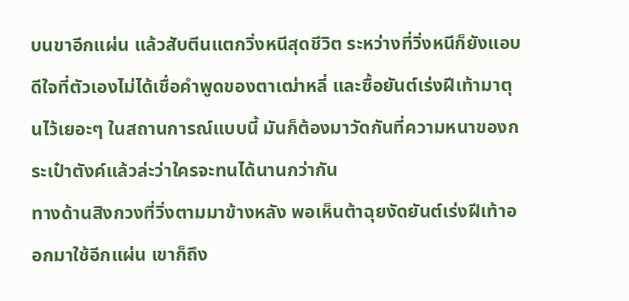บนขาอีกแผ่น แล้วสับตีนแตกวิ่งหนีสุดชีวิต ระหว่างที่วิ่งหนีก็ยังแอบดีใจที่ตัวเองไม่ได้เชื่อคำพูดของตาเฒ่าหลี่ และซื้อยันต์เร่งฝีเท้ามาตุนไว้เยอะๆ ในสถานการณ์แบบนี้ มันก็ต้องมาวัดกันที่ความหนาของกระเป๋าตังค์แล้วล่ะว่าใครจะทนได้นานกว่ากัน
ทางด้านสิงกวงที่วิ่งตามมาข้างหลัง พอเห็นต้าฉุยงัดยันต์เร่งฝีเท้าออกมาใช้อีกแผ่น เขาก็ถึง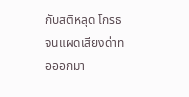กับสติหลุด โกรธจนแผดเสียงด่าทอออกมา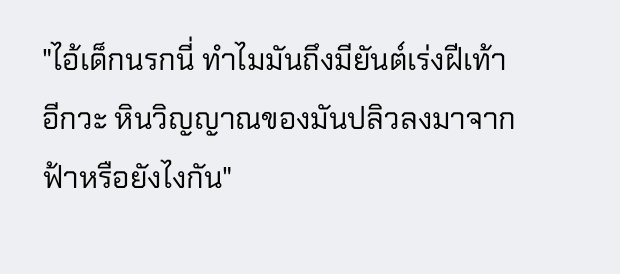"ไอ้เด็กนรกนี่ ทำไมมันถึงมียันต์เร่งฝีเท้าอีกวะ หินวิญญาณของมันปลิวลงมาจากฟ้าหรือยังไงกัน"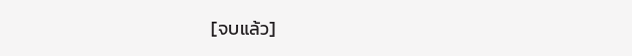[จบแล้ว]